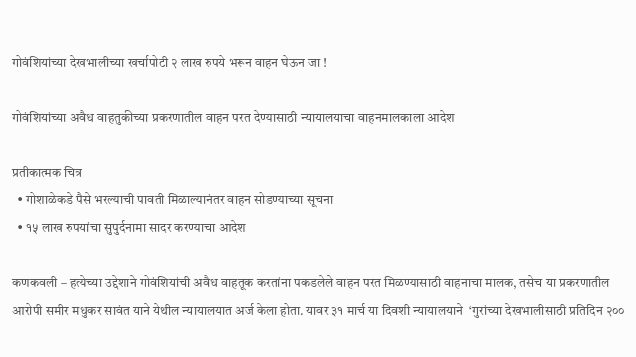गोवंशियांच्या देखभालीच्या खर्चापोटी २ लाख रुपये भरून वाहन घेऊन जा !

गोवंशियांच्या अवैध वाहतुकीच्या प्रकरणातील वाहन परत देण्यासाठी न्यायालयाचा वाहनमालकाला आदेश

प्रतीकात्मक चित्र
  • गोशाळेकडे पैसे भरल्याची पावती मिळाल्यानंतर वाहन सोडण्याच्या सूचना
  • १५ लाख रुपयांचा सुपुर्दनामा सादर करण्याचा आदेश

कणकवली – हत्येच्या उद्देशाने गोवंशियांची अवैध वाहतूक करतांना पकडलेले वाहन परत मिळण्यासाठी वाहनाचा मालक, तसेच या प्रकरणातील आरोपी समीर मधुकर सावंत याने येथील न्यायालयात अर्ज केला होता. यावर ३१ मार्च या दिवशी न्यायालयाने  ‘गुरांच्या देखभालीसाठी प्रतिदिन २००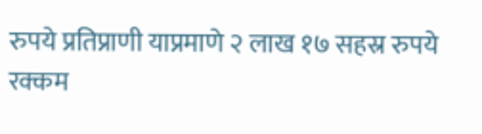रुपये प्रतिप्राणी याप्रमाणे २ लाख १७ सहस्र रुपये रक्कम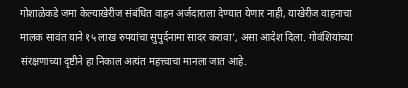गोशाळेकडे जमा केल्याखेरीज संबंधित वाहन अर्जदाराला देण्यात येणार नाही, याखेरीज वाहनाचा मालक सावंत याने १५ लाख रुपयांचा सुपुर्दनामा सादर करावा’, असा आदेश दिला. गोवंशियांच्या संरक्षणाच्या दृष्टीने हा निकाल अत्यंत महत्त्वाचा मानला जात आहे.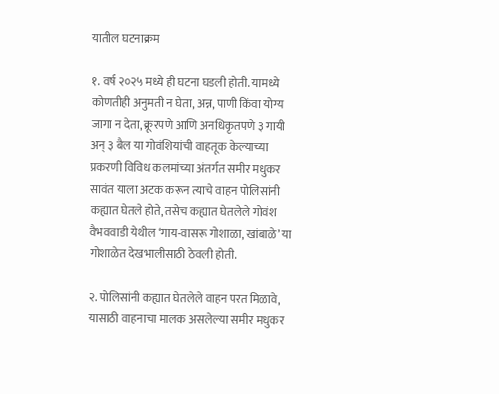यातील घटनाक्रम

१. वर्ष २०२५ मध्ये ही घटना घडली होती. यामध्ये कोणतीही अनुमती न घेता, अन्न, पाणी किंवा योग्य जागा न देता, क्रूरपणे आणि अनधिकृतपणे ३ गायी अन् ३ बैल या गोवंशियांची वाहतूक केल्याच्या प्रकरणी विविध कलमांच्या अंतर्गत समीर मधुकर सावंत याला अटक करून त्याचे वाहन पोलिसांनी कह्यात घेतले होते, तसेच कह्यात घेतलेले गोवंश वैभववाडी येथील ‘गाय-वासरू गोशाळा, खांबाळे’ या गोशाळेत देखभालीसाठी ठेवली होती.

२. पोलिसांनी कह्यात घेतलेले वाहन परत मिळावे, यासाठी वाहनाचा मालक असलेल्या समीर मधुकर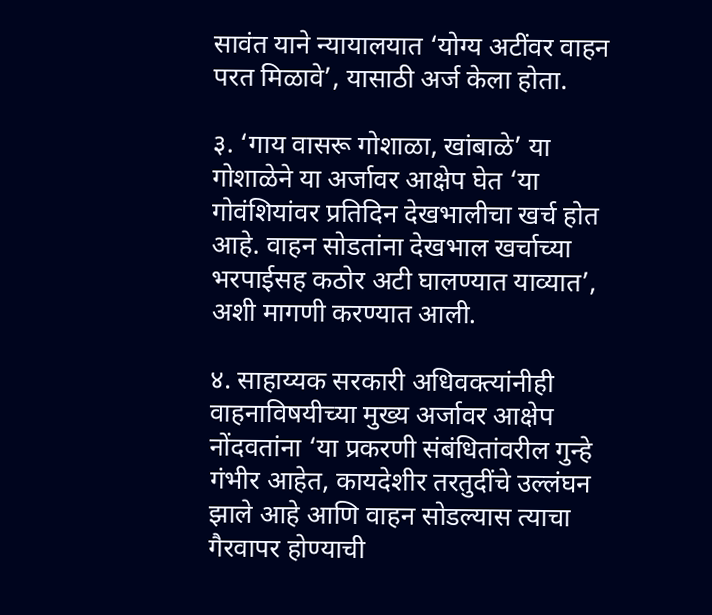सावंत याने न्यायालयात ‘योग्य अटींवर वाहन परत मिळावे’, यासाठी अर्ज केला होता.

३. ‘गाय वासरू गोशाळा, खांबाळे’ या गोशाळेने या अर्जावर आक्षेप घेत ‘या गोवंशियांवर प्रतिदिन देखभालीचा खर्च होत आहे. वाहन सोडतांना देखभाल खर्चाच्या भरपाईसह कठोर अटी घालण्यात याव्यात’, अशी मागणी करण्यात आली.

४. साहाय्यक सरकारी अधिवक्त्यांनीही वाहनाविषयीच्या मुख्य अर्जावर आक्षेप नोंदवतांना ‘या प्रकरणी संबंधितांवरील गुन्हे गंभीर आहेत, कायदेशीर तरतुदींचे उल्लंघन झाले आहे आणि वाहन सोडल्यास त्याचा गैरवापर होण्याची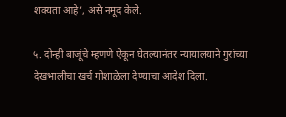शक्यता आहे’, असे नमूद केले.

५. दोन्ही बाजूंचे म्हणणे ऐकून घेतल्यानंतर न्यायालयाने गुरांच्या देखभालीचा खर्च गोशाळेला देण्याचा आदेश दिला.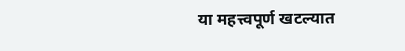या महत्त्वपूर्ण खटल्यात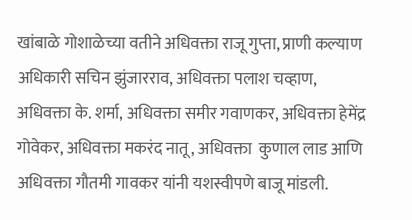खांबाळे गोशाळेच्या वतीने अधिवक्ता राजू गुप्ता, प्राणी कल्याण अधिकारी सचिन झुंजारराव, अधिवक्ता पलाश चव्हाण, अधिवक्ता के. शर्मा, अधिवक्ता समीर गवाणकर, अधिवक्ता हेमेंद्र गोवेकर, अधिवक्ता मकरंद नातू, अधिवक्ता  कुणाल लाड आणि अधिवक्ता गौतमी गावकर यांनी यशस्वीपणे बाजू मांडली.